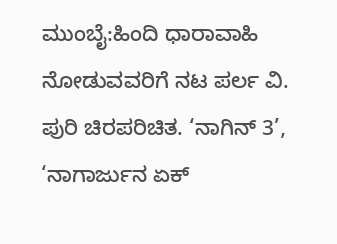ಮುಂಬೈ:ಹಿಂದಿ ಧಾರಾವಾಹಿ ನೋಡುವವರಿಗೆ ನಟ ಪರ್ಲ‌ ವಿ. ಪುರಿ ಚಿರಪರಿಚಿತ. ‘ನಾಗಿನ್ 3’, ‘ನಾಗಾರ್ಜುನ ಏಕ್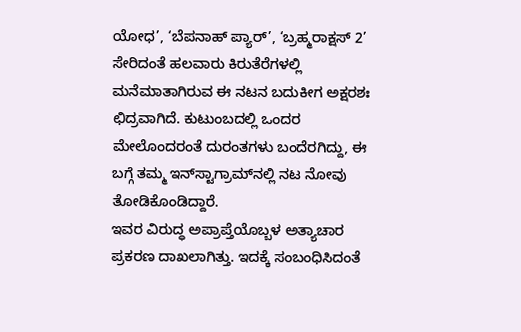ಯೋಧ’, ‘ಬೆಪನಾಹ್ ಪ್ಯಾರ್’, ‘ಬ್ರಹ್ಮರಾಕ್ಷಸ್ 2’ ಸೇರಿದಂತೆ ಹಲವಾರು ಕಿರುತೆರೆಗಳಲ್ಲಿ ಮನೆಮಾತಾಗಿರುವ ಈ ನಟನ ಬದುಕೀಗ ಅಕ್ಷರಶಃ ಛಿದ್ರವಾಗಿದೆ. ಕುಟುಂಬದಲ್ಲಿ ಒಂದರ ಮೇಲೊಂದರಂತೆ ದುರಂತಗಳು ಬಂದೆರಗಿದ್ದು, ಈ ಬಗ್ಗೆ ತಮ್ಮ ಇನ್‌ಸ್ಟಾಗ್ರಾಮ್‌ನಲ್ಲಿ ನಟ ನೋವು ತೋಡಿಕೊಂಡಿದ್ದಾರೆ.
ಇವರ ವಿರುದ್ಧ ಅಪ್ರಾಪ್ತೆಯೊಬ್ಬಳ ಅತ್ಯಾಚಾರ ಪ್ರಕರಣ ದಾಖಲಾಗಿತ್ತು. ಇದಕ್ಕೆ ಸಂಬಂಧಿಸಿದಂತೆ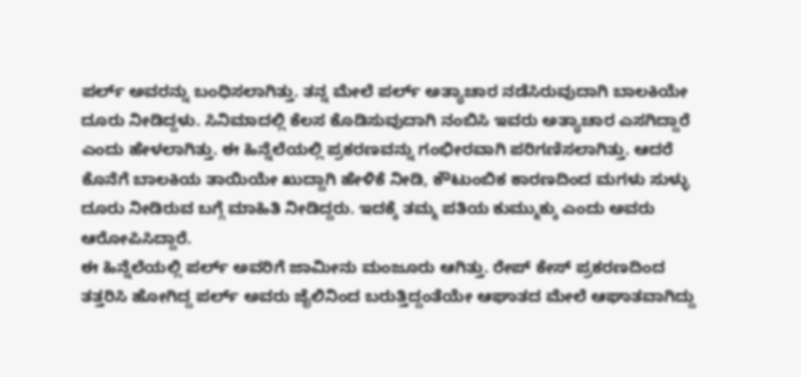ಪರ್ಲ್‌ ಅವರನ್ನು ಬಂಧಿಸಲಾಗಿತ್ತು. ತನ್ನ ಮೇಲೆ ಪರ್ಲ್‌ ಅತ್ಯಾಚಾರ ನಡೆಸಿರುವುದಾಗಿ ಬಾಲಕಿಯೇ ದೂರು ನೀಡಿದ್ದಳು. ಸಿನಿಮಾದಲ್ಲಿ ಕೆಲಸ ಕೊಡಿಸುವುದಾಗಿ ನಂಬಿಸಿ ಇವರು ಅತ್ಯಾಚಾರ ಎಸಗಿದ್ದಾರೆ ಎಂದು ಹೇಳಲಾಗಿತ್ತು. ಈ ಹಿನ್ನೆಲೆಯಲ್ಲಿ ಪ್ರಕರಣವನ್ನು ಗಂಭೀರವಾಗಿ ಪರಿಗಣಿಸಲಾಗಿತ್ತು. ಆದರೆ ಕೊನೆಗೆ ಬಾಲಕಿಯ ತಾಯಿಯೇ ಖುದ್ದಾಗಿ ಹೇಳಿಕೆ ನೀಡಿ, ಕೌಟುಂಬಿಕ ಕಾರಣದಿಂದ ಮಗಳು ಸುಳ್ಳು ದೂರು ನೀಡಿರುವ ಬಗ್ಗೆ ಮಾಹಿತಿ ನೀಡಿದ್ದರು. ಇದಕ್ಕೆ ತಮ್ಮ ಪತಿಯ ಕುಮ್ಮುಕ್ಕು ಎಂದು ಅವರು ಆರೋಪಿಸಿದ್ದಾರೆ.
ಈ ಹಿನ್ನೆಲೆಯಲ್ಲಿ ಪರ್ಲ್‌ ಅವರಿಗೆ ಜಾಮೀನು ಮಂಜೂರು ಆಗಿತ್ತು. ರೇಪ್‌ ಕೇಸ್‌ ಪ್ರಕರಣದಿಂದ ತತ್ತರಿಸಿ ಹೋಗಿದ್ದ ಪರ್ಲ್‌ ಅವರು ಜೈಲಿನಿಂದ ಬರುತ್ತಿದ್ದಂತೆಯೇ ಆಘಾತದ ಮೇಲೆ ಆಘಾತವಾಗಿದ್ದು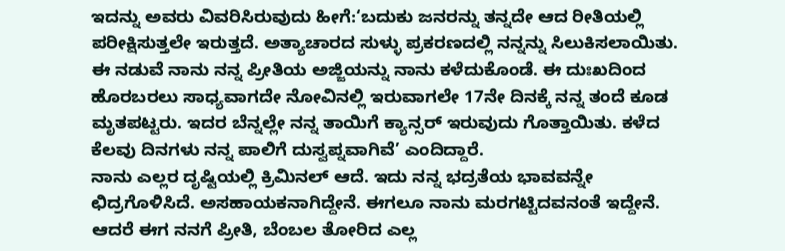ಇದನ್ನು ಅವರು ವಿವರಿಸಿರುವುದು ಹೀಗೆ:‘ಬದುಕು ಜನರನ್ನು ತನ್ನದೇ ಆದ ರೀತಿಯಲ್ಲಿ ಪರೀಕ್ಷಿಸುತ್ತಲೇ ಇರುತ್ತದೆ. ಅತ್ಯಾಚಾರದ ಸುಳ್ಳು ಪ್ರಕರಣದಲ್ಲಿ ನನ್ನನ್ನು ಸಿಲುಕಿಸಲಾಯಿತು. ಈ ನಡುವೆ ನಾನು ನನ್ನ ಪ್ರೀತಿಯ ಅಜ್ಜಿಯನ್ನು ನಾನು ಕಳೆದುಕೊಂಡೆ. ಈ ದುಃಖದಿಂದ ಹೊರಬರಲು ಸಾಧ್ಯವಾಗದೇ ನೋವಿನಲ್ಲಿ ಇರುವಾಗಲೇ 17ನೇ ದಿನಕ್ಕೆ ನನ್ನ ತಂದೆ ಕೂಡ ಮೃತಪಟ್ಟರು. ಇದರ ಬೆನ್ನಲ್ಲೇ ನನ್ನ ತಾಯಿಗೆ ಕ್ಯಾನ್ಸರ್ ಇರುವುದು ಗೊತ್ತಾಯಿತು. ಕಳೆದ ಕೆಲವು ದಿನಗಳು ನನ್ನ ಪಾಲಿಗೆ ದುಸ್ವಪ್ನವಾಗಿವೆ’ ಎಂದಿದ್ದಾರೆ.
ನಾನು ಎಲ್ಲರ ದೃಷ್ಟಿಯಲ್ಲಿ ಕ್ರಿಮಿನಲ್‌ ಆದೆ. ಇದು ನನ್ನ ಭದ್ರತೆಯ ಭಾವವನ್ನೇ ಛಿದ್ರಗೊಳಿಸಿದೆ. ಅಸಹಾಯಕನಾಗಿದ್ದೇನೆ. ಈಗಲೂ ನಾನು ಮರಗಟ್ಟಿದವನಂತೆ ಇದ್ದೇನೆ. ಆದರೆ ಈಗ ನನಗೆ ಪ್ರೀತಿ, ಬೆಂಬಲ ತೋರಿದ ಎಲ್ಲ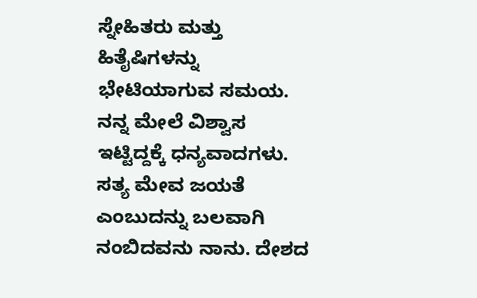ಸ್ನೇಹಿತರು ಮತ್ತು ಹಿತೈಷಿಗಳನ್ನು ಭೇಟಿಯಾಗುವ ಸಮಯ. ನನ್ನ ಮೇಲೆ ವಿಶ್ವಾಸ ಇಟ್ಟಿದ್ದಕ್ಕೆ ಧನ್ಯವಾದಗಳು. ಸತ್ಯ ಮೇವ ಜಯತೆ ಎಂಬುದನ್ನು ಬಲವಾಗಿ ನಂಬಿದವನು ನಾನು. ದೇಶದ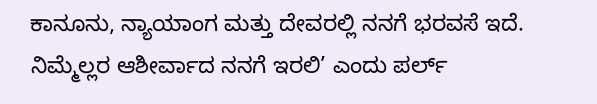ಕಾನೂನು, ನ್ಯಾಯಾಂಗ ಮತ್ತು ದೇವರಲ್ಲಿ ನನಗೆ ಭರವಸೆ ಇದೆ. ನಿಮ್ಮೆಲ್ಲರ ಆಶೀರ್ವಾದ ನನಗೆ ಇರಲಿ’ ಎಂದು ಪರ್ಲ್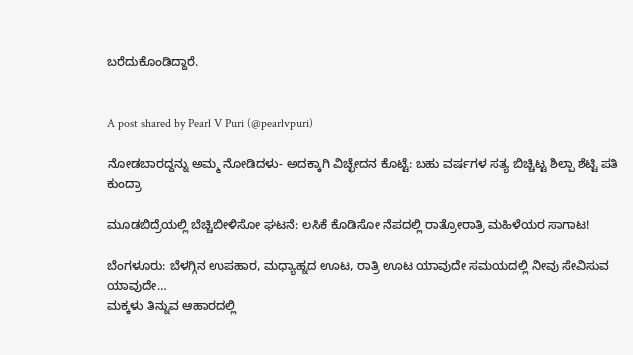ಬರೆದುಕೊಂಡಿದ್ದಾರೆ.


A post shared by Pearl V Puri (@pearlvpuri)

ನೋಡಬಾರದ್ದನ್ನು ಅಮ್ಮ ನೋಡಿದಳು- ಅದಕ್ಕಾಗಿ ವಿಚ್ಛೇದನ ಕೊಟ್ಟೆ: ಬಹು ವರ್ಷಗಳ ಸತ್ಯ ಬಿಚ್ಚಿಟ್ಟ ಶಿಲ್ಪಾ ಶೆಟ್ಟಿ ಪತಿ ಕುಂದ್ರಾ

ಮೂಡಬಿದ್ರೆಯಲ್ಲಿ ಬೆಚ್ಚಿಬೀಳಿಸೋ ಘಟನೆ: ಲಸಿಕೆ ಕೊಡಿಸೋ ನೆಪದಲ್ಲಿ ರಾತ್ರೋರಾತ್ರಿ ಮಹಿಳೆಯರ ಸಾಗಾಟ!

ಬೆಂಗಳೂರು: ಬೆಳಗ್ಗಿನ ಉಪಹಾರ, ಮಧ್ಯಾಹ್ನದ ಊಟ, ರಾತ್ರಿ ಊಟ ಯಾವುದೇ ಸಮಯದಲ್ಲಿ ನೀವು ಸೇವಿಸುವ ಯಾವುದೇ…
ಮಕ್ಕಳು ತಿನ್ನುವ ಆಹಾರದಲ್ಲಿ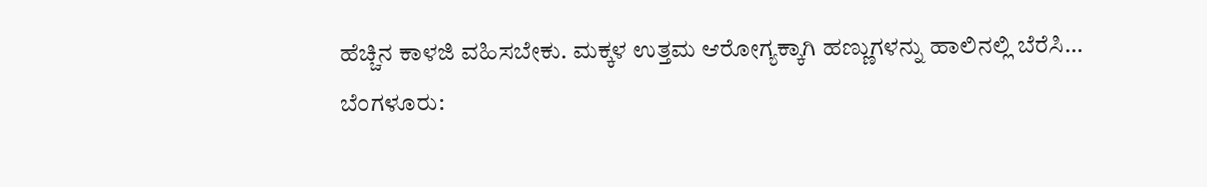ಹೆಚ್ಚಿನ ಕಾಳಜಿ ವಹಿಸಬೇಕು. ಮಕ್ಕಳ ಉತ್ತಮ ಆರೋಗ್ಯಕ್ಕಾಗಿ ಹಣ್ಣುಗಳನ್ನು ಹಾಲಿನಲ್ಲಿ ಬೆರೆಸಿ…
ಬೆಂಗಳೂರು: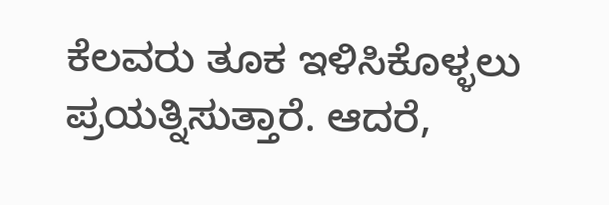ಕೆಲವರು ತೂಕ ಇಳಿಸಿಕೊಳ್ಳಲು ಪ್ರಯತ್ನಿಸುತ್ತಾರೆ. ಆದರೆ,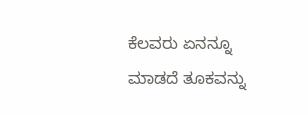ಕೆಲವರು ಏನನ್ನೂ ಮಾಡದೆ ತೂಕವನ್ನು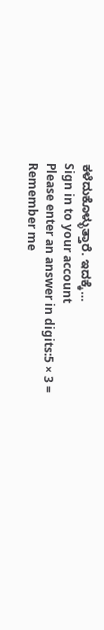ಕಳೆದುಕೊಳ್ಳುತ್ತಾರೆ. ಇದಕ್ಕೆ…
Sign in to your account
Please enter an answer in digits:5 × 3 =
Remember me